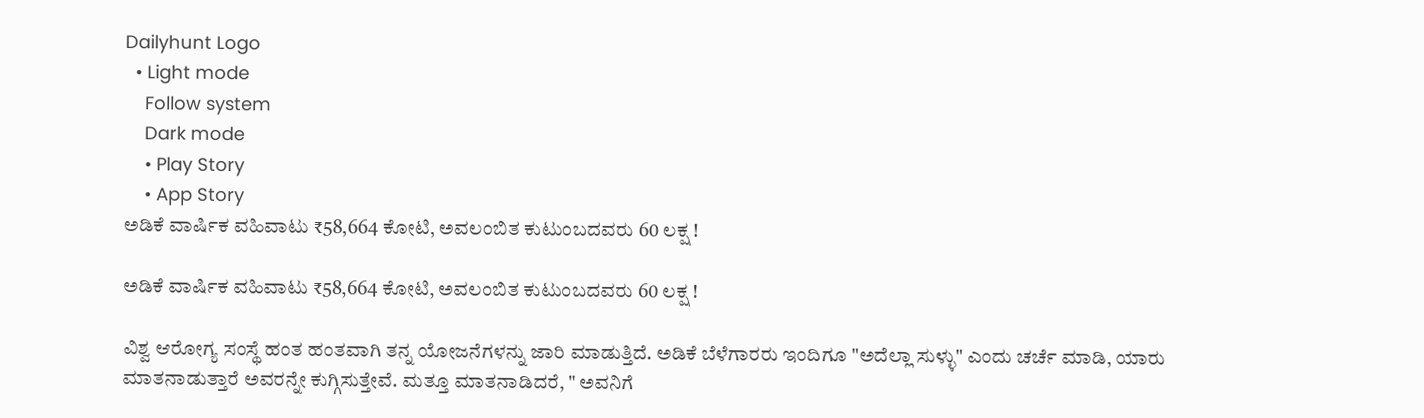Dailyhunt Logo
  • Light mode
    Follow system
    Dark mode
    • Play Story
    • App Story
ಅಡಿಕೆ ವಾರ್ಷಿಕ ವಹಿವಾಟು ₹58,664 ಕೋಟಿ, ಅವಲಂಬಿತ ಕುಟುಂಬದವರು 60 ಲಕ್ಷ !

ಅಡಿಕೆ ವಾರ್ಷಿಕ ವಹಿವಾಟು ₹58,664 ಕೋಟಿ, ಅವಲಂಬಿತ ಕುಟುಂಬದವರು 60 ಲಕ್ಷ !

ವಿಶ್ವ ಆರೋಗ್ಯ ಸಂಸ್ಥೆ ಹಂತ ಹಂತವಾಗಿ ತನ್ನ ಯೋಜನೆಗಳನ್ನು ಜಾರಿ ಮಾಡುತ್ತಿದೆ. ಅಡಿಕೆ ಬೆಳೆಗಾರರು ಇಂದಿಗೂ "ಅದೆಲ್ಲಾ ಸುಳ್ಳು" ಎಂದು ಚರ್ಚೆ ಮಾಡಿ, ಯಾರು ಮಾತನಾಡುತ್ತಾರೆ ಅವರನ್ನೇ ಕುಗ್ಗಿಸುತ್ತೇವೆ. ಮತ್ತೂ ಮಾತನಾಡಿದರೆ, " ಅವನಿಗೆ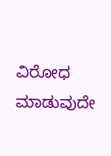ವಿರೋಧ ಮಾಡುವುದೇ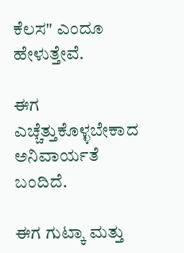ಕೆಲಸ" ಎಂದೂ ಹೇಳುತ್ತೇವೆ.

ಈಗ ಎಚ್ಚೆತ್ತುಕೊಳ್ಳಬೇಕಾದ ಅನಿವಾರ್ಯತೆ ಬಂದಿದೆ.

ಈಗ ಗುಟ್ಕಾ ಮತ್ತು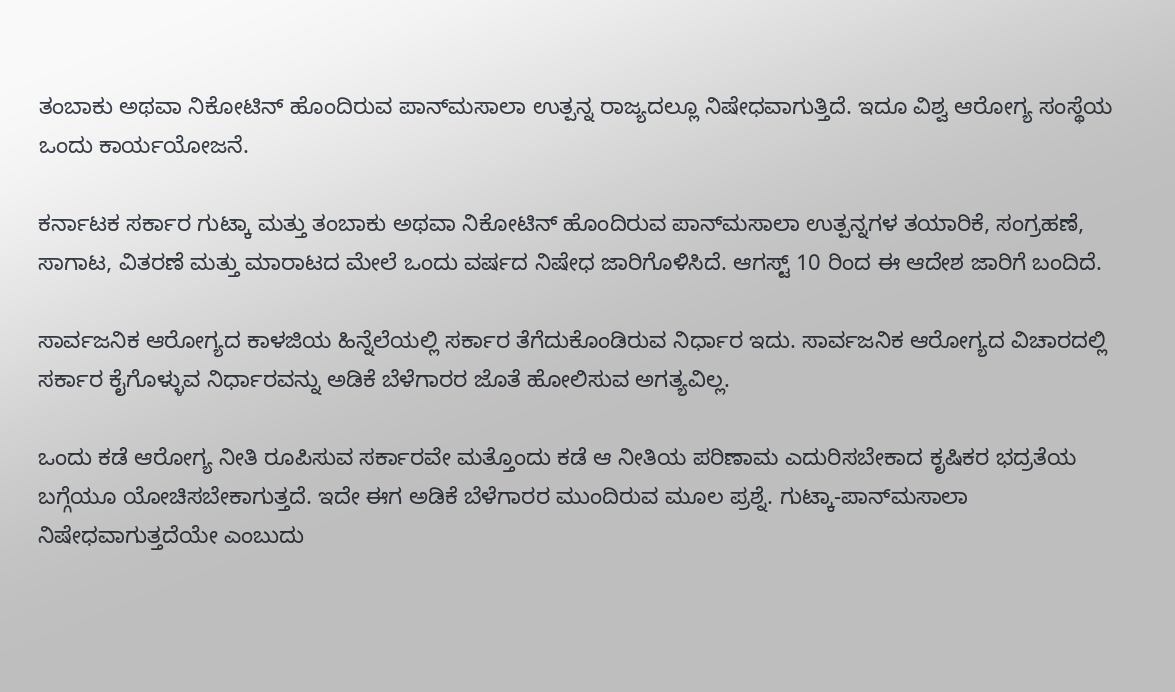ತಂಬಾಕು ಅಥವಾ ನಿಕೋಟಿನ್ ಹೊಂದಿರುವ ಪಾನ್‌ಮಸಾಲಾ ಉತ್ಪನ್ನ ರಾಜ್ಯದಲ್ಲೂ ನಿಷೇಧವಾಗುತ್ತಿದೆ. ಇದೂ ವಿಶ್ವ ಆರೋಗ್ಯ ಸಂಸ್ಥೆಯ ಒಂದು ಕಾರ್ಯಯೋಜನೆ.

ಕರ್ನಾಟಕ ಸರ್ಕಾರ ಗುಟ್ಕಾ ಮತ್ತು ತಂಬಾಕು ಅಥವಾ ನಿಕೋಟಿನ್ ಹೊಂದಿರುವ ಪಾನ್‌ಮಸಾಲಾ ಉತ್ಪನ್ನಗಳ ತಯಾರಿಕೆ, ಸಂಗ್ರಹಣೆ, ಸಾಗಾಟ, ವಿತರಣೆ ಮತ್ತು ಮಾರಾಟದ ಮೇಲೆ ಒಂದು ವರ್ಷದ ನಿಷೇಧ ಜಾರಿಗೊಳಿಸಿದೆ. ಆಗಸ್ಟ್‌ 10 ರಿಂದ ಈ ಆದೇಶ ಜಾರಿಗೆ ಬಂದಿದೆ.

ಸಾರ್ವಜನಿಕ ಆರೋಗ್ಯದ ಕಾಳಜಿಯ ಹಿನ್ನೆಲೆಯಲ್ಲಿ ಸರ್ಕಾರ ತೆಗೆದುಕೊಂಡಿರುವ ನಿರ್ಧಾರ ಇದು. ಸಾರ್ವಜನಿಕ ಆರೋಗ್ಯದ ವಿಚಾರದಲ್ಲಿ ಸರ್ಕಾರ ಕೈಗೊಳ್ಳುವ ನಿರ್ಧಾರವನ್ನು ಅಡಿಕೆ ಬೆಳೆಗಾರರ ಜೊತೆ ಹೋಲಿಸುವ ಅಗತ್ಯವಿಲ್ಲ.

ಒಂದು ಕಡೆ ಆರೋಗ್ಯ ನೀತಿ ರೂಪಿಸುವ ಸರ್ಕಾರವೇ ಮತ್ತೊಂದು ಕಡೆ ಆ ನೀತಿಯ ಪರಿಣಾಮ ಎದುರಿಸಬೇಕಾದ ಕೃಷಿಕರ ಭದ್ರತೆಯ ಬಗ್ಗೆಯೂ ಯೋಚಿಸಬೇಕಾಗುತ್ತದೆ. ಇದೇ ಈಗ ಅಡಿಕೆ ಬೆಳೆಗಾರರ ಮುಂದಿರುವ ಮೂಲ ಪ್ರಶ್ನೆ. ಗುಟ್ಕಾ-ಪಾನ್‌ಮಸಾಲಾ ನಿಷೇಧವಾಗುತ್ತದೆಯೇ ಎಂಬುದು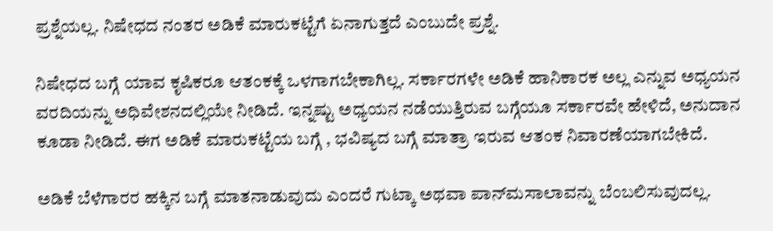ಪ್ರಶ್ನೆಯಲ್ಲ. ನಿಷೇಧದ ನಂತರ ಅಡಿಕೆ ಮಾರುಕಟ್ಟೆಗೆ ಏನಾಗುತ್ತದೆ ಎಂಬುದೇ ಪ್ರಶ್ನೆ.

ನಿಷೇಧದ ಬಗ್ಗೆ ಯಾವ ಕೃಷಿಕರೂ ಆತಂಕಕ್ಕೆ ಒಳಗಾಗಬೇಕಾಗಿಲ್ಲ. ಸರ್ಕಾರಗಳೇ ಅಡಿಕೆ ಹಾನಿಕಾರಕ ಅಲ್ಲ ಎನ್ನುವ ಅಧ್ಯಯನ ವರದಿಯನ್ನು ಅಧಿವೇಶನದಲ್ಲಿಯೇ ನೀಡಿದೆ. ಇನ್ನಷ್ಟು ಅಧ್ಯಯನ ನಡೆಯುತ್ತಿರುವ ಬಗ್ಗೆಯೂ ಸರ್ಕಾರವೇ ಹೇಳಿದೆ, ಅನುದಾನ ಕೂಡಾ ನೀಡಿದೆ. ಈಗ ಅಡಿಕೆ ಮಾರುಕಟ್ಟೆಯ ಬಗ್ಗೆ , ಭವಿಷ್ಯದ ಬಗ್ಗೆ ಮಾತ್ರಾ ಇರುವ ಆತಂಕ ನಿವಾರಣೆಯಾಗಬೇಕಿದೆ.

ಅಡಿಕೆ ಬೆಳೆಗಾರರ ಹಕ್ಕಿನ ಬಗ್ಗೆ ಮಾತನಾಡುವುದು ಎಂದರೆ ಗುಟ್ಕಾ ಅಥವಾ ಪಾನ್‌ಮಸಾಲಾವನ್ನು ಬೆಂಬಲಿಸುವುದಲ್ಲ.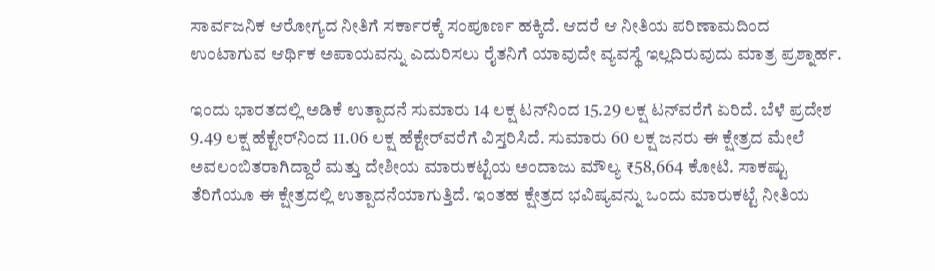ಸಾರ್ವಜನಿಕ ಆರೋಗ್ಯದ ನೀತಿಗೆ ಸರ್ಕಾರಕ್ಕೆ ಸಂಪೂರ್ಣ ಹಕ್ಕಿದೆ. ಆದರೆ ಆ ನೀತಿಯ ಪರಿಣಾಮದಿಂದ ಉಂಟಾಗುವ ಆರ್ಥಿಕ ಅಪಾಯವನ್ನು ಎದುರಿಸಲು ರೈತನಿಗೆ ಯಾವುದೇ ವ್ಯವಸ್ಥೆ ಇಲ್ಲದಿರುವುದು ಮಾತ್ರ ಪ್ರಶ್ನಾರ್ಹ.

ಇಂದು ಭಾರತದಲ್ಲಿ ಅಡಿಕೆ ಉತ್ಪಾದನೆ ಸುಮಾರು 14 ಲಕ್ಷ ಟನ್‌ನಿಂದ 15.29 ಲಕ್ಷ ಟನ್‌ವರೆಗೆ ಏರಿದೆ. ಬೆಳೆ ಪ್ರದೇಶ 9.49 ಲಕ್ಷ ಹೆಕ್ಟೇರ್‌ನಿಂದ 11.06 ಲಕ್ಷ ಹೆಕ್ಟೇರ್‌ವರೆಗೆ ವಿಸ್ತರಿಸಿದೆ. ಸುಮಾರು 60 ಲಕ್ಷ ಜನರು ಈ ಕ್ಷೇತ್ರದ ಮೇಲೆ ಅವಲಂಬಿತರಾಗಿದ್ದಾರೆ ಮತ್ತು ದೇಶೀಯ ಮಾರುಕಟ್ಟೆಯ ಅಂದಾಜು ಮೌಲ್ಯ ₹58,664 ಕೋಟಿ. ಸಾಕಷ್ಟು ತೆರಿಗೆಯೂ ಈ ಕ್ಷೇತ್ರದಲ್ಲಿ ಉತ್ಪಾದನೆಯಾಗುತ್ತಿದೆ. ಇಂತಹ ಕ್ಷೇತ್ರದ ಭವಿಷ್ಯವನ್ನು ಒಂದು ಮಾರುಕಟ್ಟೆ ನೀತಿಯ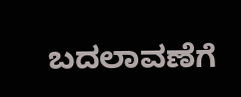ಬದಲಾವಣೆಗೆ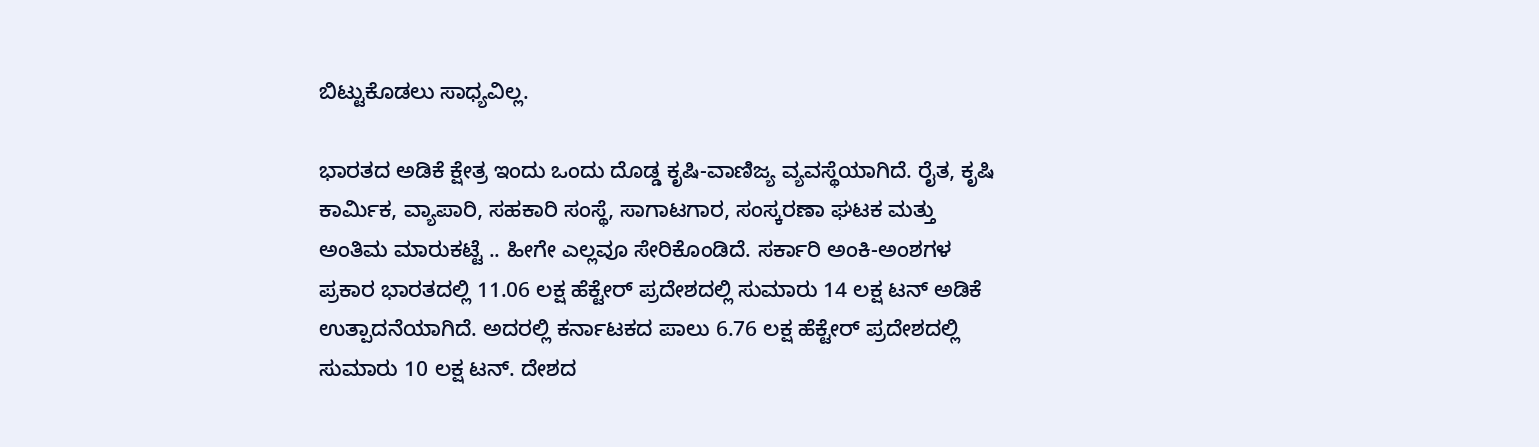ಬಿಟ್ಟುಕೊಡಲು ಸಾಧ್ಯವಿಲ್ಲ.

ಭಾರತದ ಅಡಿಕೆ ಕ್ಷೇತ್ರ ಇಂದು ಒಂದು ದೊಡ್ಡ ಕೃಷಿ-ವಾಣಿಜ್ಯ ವ್ಯವಸ್ಥೆಯಾಗಿದೆ. ರೈತ, ಕೃಷಿ ಕಾರ್ಮಿಕ, ವ್ಯಾಪಾರಿ, ಸಹಕಾರಿ ಸಂಸ್ಥೆ, ಸಾಗಾಟಗಾರ, ಸಂಸ್ಕರಣಾ ಘಟಕ ಮತ್ತು ಅಂತಿಮ ಮಾರುಕಟ್ಟೆ .. ಹೀಗೇ ಎಲ್ಲವೂ ಸೇರಿಕೊಂಡಿದೆ. ಸರ್ಕಾರಿ ಅಂಕಿ-ಅಂಶಗಳ ಪ್ರಕಾರ ಭಾರತದಲ್ಲಿ 11.06 ಲಕ್ಷ ಹೆಕ್ಟೇರ್ ಪ್ರದೇಶದಲ್ಲಿ ಸುಮಾರು 14 ಲಕ್ಷ ಟನ್ ಅಡಿಕೆ ಉತ್ಪಾದನೆಯಾಗಿದೆ. ಅದರಲ್ಲಿ ಕರ್ನಾಟಕದ ಪಾಲು 6.76 ಲಕ್ಷ ಹೆಕ್ಟೇರ್ ಪ್ರದೇಶದಲ್ಲಿ ಸುಮಾರು 10 ಲಕ್ಷ ಟನ್. ದೇಶದ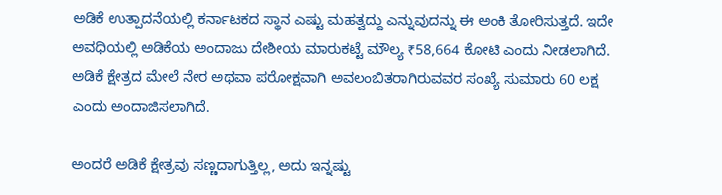ಅಡಿಕೆ ಉತ್ಪಾದನೆಯಲ್ಲಿ ಕರ್ನಾಟಕದ ಸ್ಥಾನ ಎಷ್ಟು ಮಹತ್ವದ್ದು ಎನ್ನುವುದನ್ನು ಈ ಅಂಕಿ ತೋರಿಸುತ್ತದೆ. ಇದೇ ಅವಧಿಯಲ್ಲಿ ಅಡಿಕೆಯ ಅಂದಾಜು ದೇಶೀಯ ಮಾರುಕಟ್ಟೆ ಮೌಲ್ಯ ₹58,664 ಕೋಟಿ ಎಂದು ನೀಡಲಾಗಿದೆ. ಅಡಿಕೆ ಕ್ಷೇತ್ರದ ಮೇಲೆ ನೇರ ಅಥವಾ ಪರೋಕ್ಷವಾಗಿ ಅವಲಂಬಿತರಾಗಿರುವವರ ಸಂಖ್ಯೆ ಸುಮಾರು 60 ಲಕ್ಷ ಎಂದು ಅಂದಾಜಿಸಲಾಗಿದೆ.

ಅಂದರೆ ಅಡಿಕೆ ಕ್ಷೇತ್ರವು ಸಣ್ಣದಾಗುತ್ತಿಲ್ಲ, ಅದು ಇನ್ನಷ್ಟು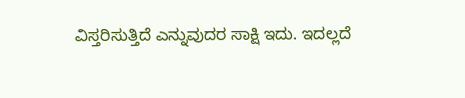ವಿಸ್ತರಿಸುತ್ತಿದೆ ಎನ್ನುವುದರ ಸಾಕ್ಷಿ ಇದು. ಇದಲ್ಲದೆ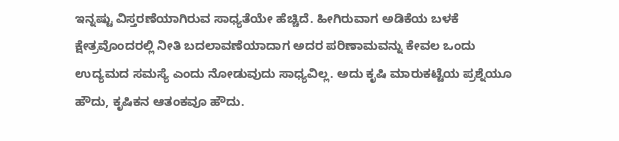ಇನ್ನಷ್ಟು ವಿಸ್ತರಣೆಯಾಗಿರುವ ಸಾಧ್ಯತೆಯೇ ಹೆಚ್ಚಿದೆ. ಹೀಗಿರುವಾಗ ಅಡಿಕೆಯ ಬಳಕೆ ಕ್ಷೇತ್ರವೊಂದರಲ್ಲಿ ನೀತಿ ಬದಲಾವಣೆಯಾದಾಗ ಅದರ ಪರಿಣಾಮವನ್ನು ಕೇವಲ ಒಂದು ಉದ್ಯಮದ ಸಮಸ್ಯೆ ಎಂದು ನೋಡುವುದು ಸಾಧ್ಯವಿಲ್ಲ. ಅದು ಕೃಷಿ ಮಾರುಕಟ್ಟೆಯ ಪ್ರಶ್ನೆಯೂ ಹೌದು, ಕೃಷಿಕನ ಆತಂಕವೂ ಹೌದು.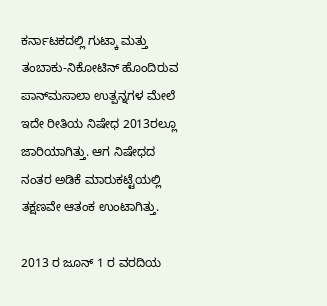ಕರ್ನಾಟಕದಲ್ಲಿ ಗುಟ್ಕಾ ಮತ್ತು ತಂಬಾಕು-ನಿಕೋಟಿನ್ ಹೊಂದಿರುವ ಪಾನ್‌ಮಸಾಲಾ ಉತ್ಪನ್ನಗಳ ಮೇಲೆ ಇದೇ ರೀತಿಯ ನಿಷೇಧ 2013ರಲ್ಲೂ ಜಾರಿಯಾಗಿತ್ತು. ಆಗ ನಿಷೇಧದ ನಂತರ ಅಡಿಕೆ ಮಾರುಕಟ್ಟೆಯಲ್ಲಿ ತಕ್ಷಣವೇ ಆತಂಕ ಉಂಟಾಗಿತ್ತು.

2013 ರ ಜೂನ್‌ 1 ರ ವರದಿಯ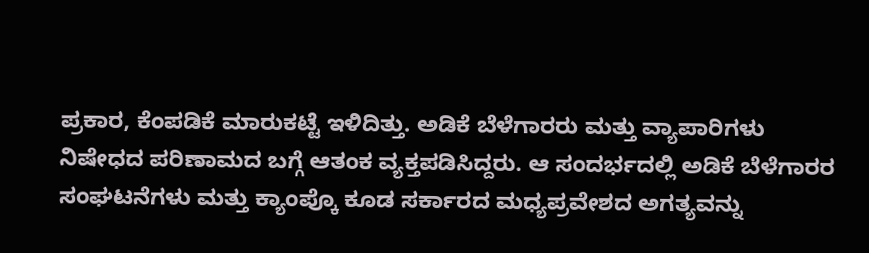ಪ್ರಕಾರ, ಕೆಂಪಡಿಕೆ ಮಾರುಕಟ್ಟೆ ಇಳಿದಿತ್ತು. ಅಡಿಕೆ ಬೆಳೆಗಾರರು ಮತ್ತು ವ್ಯಾಪಾರಿಗಳು ನಿಷೇಧದ ಪರಿಣಾಮದ ಬಗ್ಗೆ ಆತಂಕ ವ್ಯಕ್ತಪಡಿಸಿದ್ದರು. ಆ ಸಂದರ್ಭದಲ್ಲಿ ಅಡಿಕೆ ಬೆಳೆಗಾರರ ಸಂಘಟನೆಗಳು ಮತ್ತು ಕ್ಯಾಂಪ್ಕೊ ಕೂಡ ಸರ್ಕಾರದ ಮಧ್ಯಪ್ರವೇಶದ ಅಗತ್ಯವನ್ನು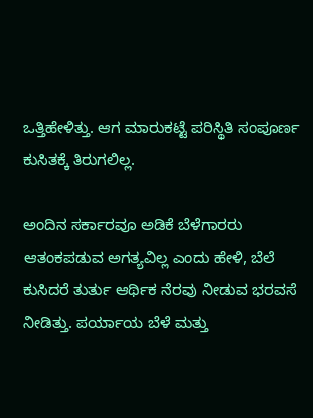ಒತ್ತಿಹೇಳಿತ್ತು. ಆಗ ಮಾರುಕಟ್ಟೆ ಪರಿಸ್ಥಿತಿ ಸಂಪೂರ್ಣ ಕುಸಿತಕ್ಕೆ ತಿರುಗಲಿಲ್ಲ.

ಅಂದಿನ ಸರ್ಕಾರವೂ ಅಡಿಕೆ ಬೆಳೆಗಾರರು ಆತಂಕಪಡುವ ಅಗತ್ಯವಿಲ್ಲ ಎಂದು ಹೇಳಿ, ಬೆಲೆ ಕುಸಿದರೆ ತುರ್ತು ಆರ್ಥಿಕ ನೆರವು ನೀಡುವ ಭರವಸೆ ನೀಡಿತ್ತು. ಪರ್ಯಾಯ ಬೆಳೆ ಮತ್ತು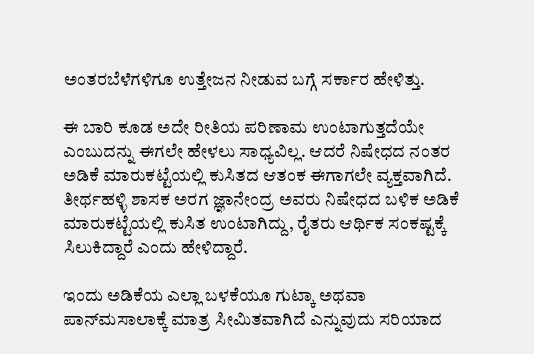ಅಂತರಬೆಳೆಗಳಿಗೂ ಉತ್ತೇಜನ ನೀಡುವ ಬಗ್ಗೆ ಸರ್ಕಾರ ಹೇಳಿತ್ತು.

ಈ ಬಾರಿ ಕೂಡ ಅದೇ ರೀತಿಯ ಪರಿಣಾಮ ಉಂಟಾಗುತ್ತದೆಯೇ ಎಂಬುದನ್ನು ಈಗಲೇ ಹೇಳಲು ಸಾಧ್ಯವಿಲ್ಲ. ಆದರೆ ನಿಷೇಧದ ನಂತರ ಅಡಿಕೆ ಮಾರುಕಟ್ಟೆಯಲ್ಲಿ ಕುಸಿತದ ಆತಂಕ ಈಗಾಗಲೇ ವ್ಯಕ್ತವಾಗಿದೆ. ತೀರ್ಥಹಳ್ಳಿ ಶಾಸಕ ಅರಗ ಜ್ಞಾನೇಂದ್ರ ಅವರು ನಿಷೇಧದ ಬಳಿಕ ಅಡಿಕೆ ಮಾರುಕಟ್ಟೆಯಲ್ಲಿ ಕುಸಿತ ಉಂಟಾಗಿದ್ದು, ರೈತರು ಆರ್ಥಿಕ ಸಂಕಷ್ಟಕ್ಕೆ ಸಿಲುಕಿದ್ದಾರೆ ಎಂದು ಹೇಳಿದ್ದಾರೆ.

ಇಂದು ಅಡಿಕೆಯ ಎಲ್ಲಾ ಬಳಕೆಯೂ ಗುಟ್ಕಾ ಅಥವಾ ಪಾನ್‌ಮಸಾಲಾಕ್ಕೆ ಮಾತ್ರ ಸೀಮಿತವಾಗಿದೆ ಎನ್ನುವುದು ಸರಿಯಾದ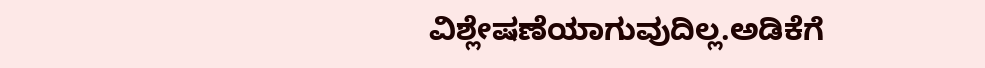ವಿಶ್ಲೇಷಣೆಯಾಗುವುದಿಲ್ಲ.ಅಡಿಕೆಗೆ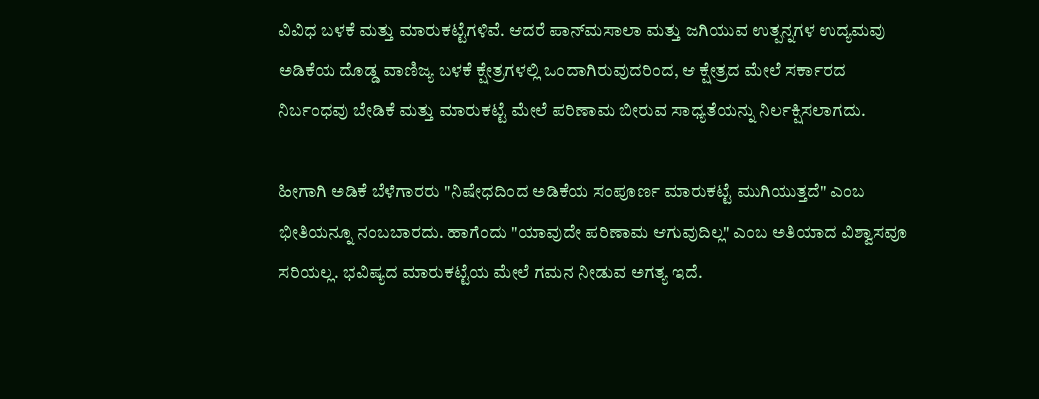ವಿವಿಧ ಬಳಕೆ ಮತ್ತು ಮಾರುಕಟ್ಟೆಗಳಿವೆ. ಆದರೆ ಪಾನ್‌ಮಸಾಲಾ ಮತ್ತು ಜಗಿಯುವ ಉತ್ಪನ್ನಗಳ ಉದ್ಯಮವು ಅಡಿಕೆಯ ದೊಡ್ಡ ವಾಣಿಜ್ಯ ಬಳಕೆ ಕ್ಷೇತ್ರಗಳಲ್ಲಿ ಒಂದಾಗಿರುವುದರಿಂದ, ಆ ಕ್ಷೇತ್ರದ ಮೇಲೆ ಸರ್ಕಾರದ ನಿರ್ಬಂಧವು ಬೇಡಿಕೆ ಮತ್ತು ಮಾರುಕಟ್ಟೆ ಮೇಲೆ ಪರಿಣಾಮ ಬೀರುವ ಸಾಧ್ಯತೆಯನ್ನು ನಿರ್ಲಕ್ಷಿಸಲಾಗದು.

ಹೀಗಾಗಿ ಅಡಿಕೆ ಬೆಳೆಗಾರರು "ನಿಷೇಧದಿಂದ ಅಡಿಕೆಯ ಸಂಪೂರ್ಣ ಮಾರುಕಟ್ಟೆ ಮುಗಿಯುತ್ತದೆ" ಎಂಬ ಭೀತಿಯನ್ನೂ ನಂಬಬಾರದು. ಹಾಗೆಂದು "ಯಾವುದೇ ಪರಿಣಾಮ ಆಗುವುದಿಲ್ಲ" ಎಂಬ ಅತಿಯಾದ ವಿಶ್ವಾಸವೂ ಸರಿಯಲ್ಲ. ಭವಿಷ್ಯದ ಮಾರುಕಟ್ಟೆಯ ಮೇಲೆ ಗಮನ ನೀಡುವ ಅಗತ್ಯ ಇದೆ.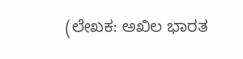(ಲೇಖಕ: ಅಖಿಲ ಭಾರತ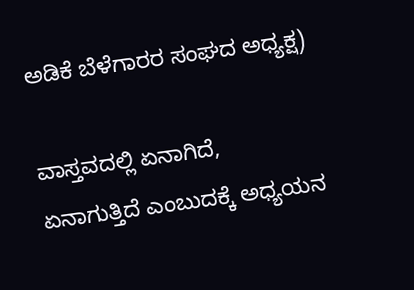ಅಡಿಕೆ ಬೆಳೆಗಾರರ ಸಂಘದ ಅಧ್ಯಕ್ಷ)

ವಾಸ್ತವದಲ್ಲಿ ಏನಾಗಿದೆ, ಏನಾಗುತ್ತಿದೆ ಎಂಬುದಕ್ಕೆ ಅಧ್ಯಯನ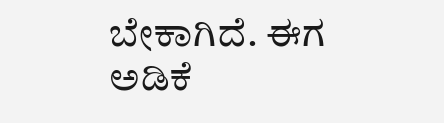ಬೇಕಾಗಿದೆ. ಈಗ ಅಡಿಕೆ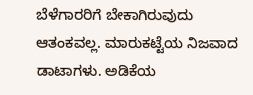ಬೆಳೆಗಾರರಿಗೆ ಬೇಕಾಗಿರುವುದು ಆತಂಕವಲ್ಲ. ಮಾರುಕಟ್ಟೆಯ ನಿಜವಾದ ಡಾಟಾಗಳು. ಅಡಿಕೆಯ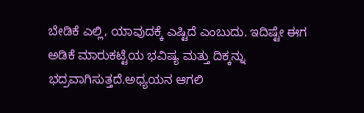ಬೇಡಿಕೆ ಎಲ್ಲಿ, ಯಾವುದಕ್ಕೆ ಎಷ್ಟಿದೆ ಎಂಬುದು. ಇದಿಷ್ಟೇ ಈಗ ಅಡಿಕೆ ಮಾರುಕಟ್ಟೆಯ ಭವಿಷ್ಯ ಮತ್ತು ದಿಕ್ಕನ್ನು ಭದ್ರವಾಗಿಸುತ್ತದೆ.ಅಧ್ಯಯನ ಆಗಲಿ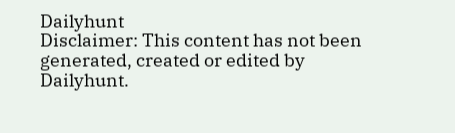Dailyhunt
Disclaimer: This content has not been generated, created or edited by Dailyhunt.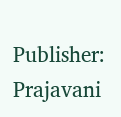Publisher: Prajavani